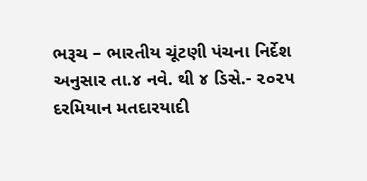ભરૂચ – ભારતીય ચૂંટણી પંચના નિર્દેશ અનુસાર તા.૪ નવે. થી ૪ ડિસે.- ૨૦૨૫ દરમિયાન મતદારયાદી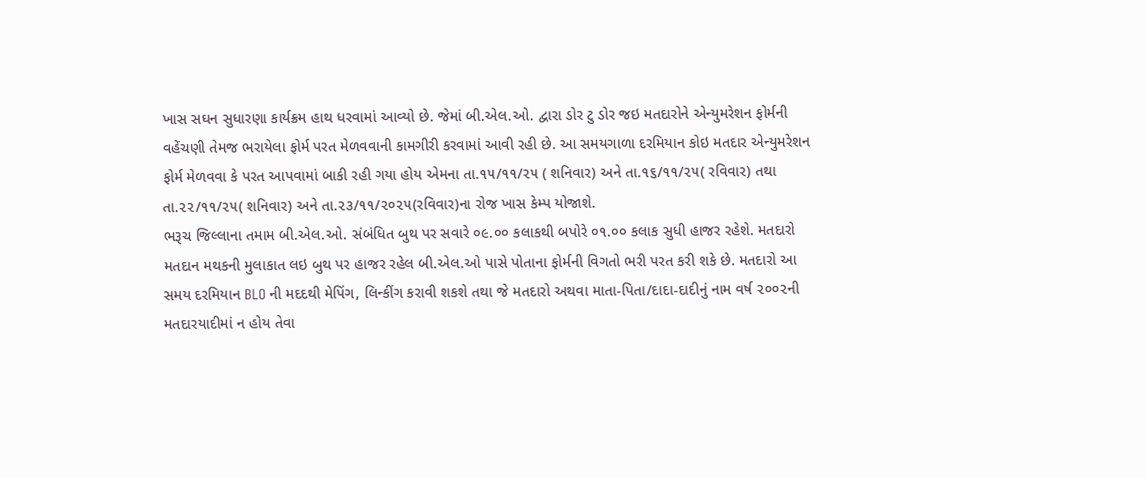ખાસ સઘન સુધારણા કાર્યક્રમ હાથ ધરવામાં આવ્યો છે. જેમાં બી.એલ.ઓ. દ્વારા ડોર ટુ ડોર જઇ મતદારોને એન્યુમરેશન ફોર્મની વહેંચણી તેમજ ભરાયેલા ફોર્મ પરત મેળવવાની કામગીરી કરવામાં આવી રહી છે. આ સમયગાળા દરમિયાન કોઇ મતદાર એન્યુમરેશન ફોર્મ મેળવવા કે પરત આપવામાં બાકી રહી ગયા હોય એમના તા.૧૫/૧૧/૨૫ ( શનિવાર) અને તા.૧૬/૧૧/૨૫( રવિવાર) તથા તા.૨૨/૧૧/૨૫( શનિવાર) અને તા.૨૩/૧૧/૨૦૨૫(રવિવાર)ના રોજ ખાસ કેમ્પ યોજાશે.
ભરૂચ જિલ્લાના તમામ બી.એલ.ઓ. સંબંધિત બુથ પર સવારે ૦૯.૦૦ કલાકથી બપોરે ૦૧.૦૦ કલાક સુધી હાજર રહેશે. મતદારો મતદાન મથકની મુલાકાત લઇ બુથ પર હાજર રહેલ બી.એલ.ઓ પાસે પોતાના ફોર્મની વિગતો ભરી પરત કરી શકે છે. મતદારો આ સમય દરમિયાન BLO ની મદદથી મેપિંગ, લિન્કીંગ કરાવી શકશે તથા જે મતદારો અથવા માતા-પિતા/દાદા-દાદીનું નામ વર્ષ ૨૦૦૨ની મતદારયાદીમાં ન હોય તેવા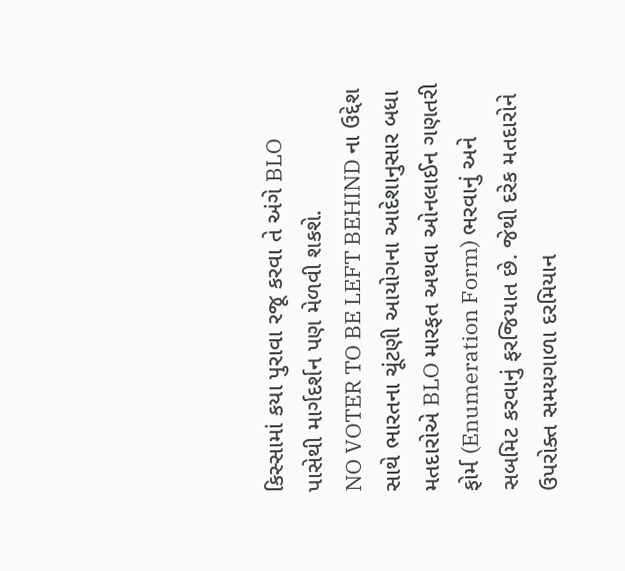કિસ્સામાં કયા પુરાવા રજૂ કરવા તે અંગે BLO પાસેથી માર્ગદર્શન પણ મેળવી શકશે.
NO VOTER TO BE LEFT BEHIND ના ઉદ્દેશ સાથે ભારતના ચૂંટણી આયોગના આદેશાનુસાર બધા મતદારોએ BLO મારફત અથવા ઓનલાઈન ગણતરી ફોર્મ (Enumeration Form) ભરવાનું અને સબમિટ કરવાનું ફરજિયાત છે. જેથી દરેક મતદારોને ઉપરોક્ત સમયગાળા દરમિયાન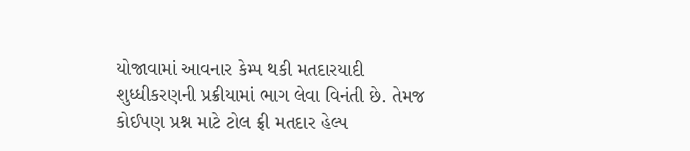યોજાવામાં આવનાર કેમ્પ થકી મતદારયાદી શુધ્ધીકરણની પ્રક્રીયામાં ભાગ લેવા વિનંતી છે. તેમજ કોઈપણ પ્રશ્ન માટે ટોલ ફ્રી મતદાર હેલ્પ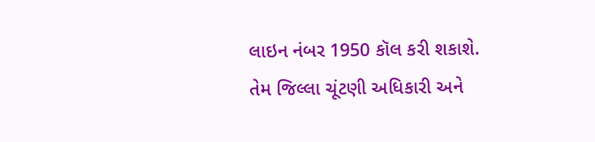લાઇન નંબર 1950 કૉલ કરી શકાશે. તેમ જિલ્લા ચૂંટણી અધિકારી અને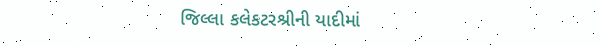જિલ્લા કલેકટરશ્રીની યાદીમાં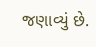જણાવ્યું છે.